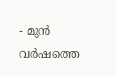- മുൻ വർഷത്തെ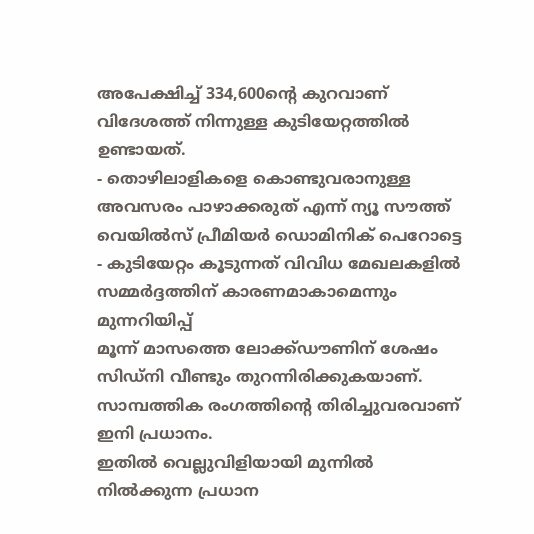അപേക്ഷിച്ച് 334,600ന്റെ കുറവാണ് വിദേശത്ത് നിന്നുള്ള കുടിയേറ്റത്തിൽ ഉണ്ടായത്.
- തൊഴിലാളികളെ കൊണ്ടുവരാനുള്ള അവസരം പാഴാക്കരുത് എന്ന് ന്യൂ സൗത്ത് വെയിൽസ് പ്രീമിയർ ഡൊമിനിക് പെറോട്ടെ
- കുടിയേറ്റം കൂടുന്നത് വിവിധ മേഖലകളിൽ സമ്മർദ്ദത്തിന് കാരണമാകാമെന്നും മുന്നറിയിപ്പ്
മൂന്ന് മാസത്തെ ലോക്ക്ഡൗണിന് ശേഷം സിഡ്നി വീണ്ടും തുറന്നിരിക്കുകയാണ്. സാമ്പത്തിക രംഗത്തിന്റെ തിരിച്ചുവരവാണ് ഇനി പ്രധാനം.
ഇതിൽ വെല്ലുവിളിയായി മുന്നിൽ നിൽക്കുന്ന പ്രധാന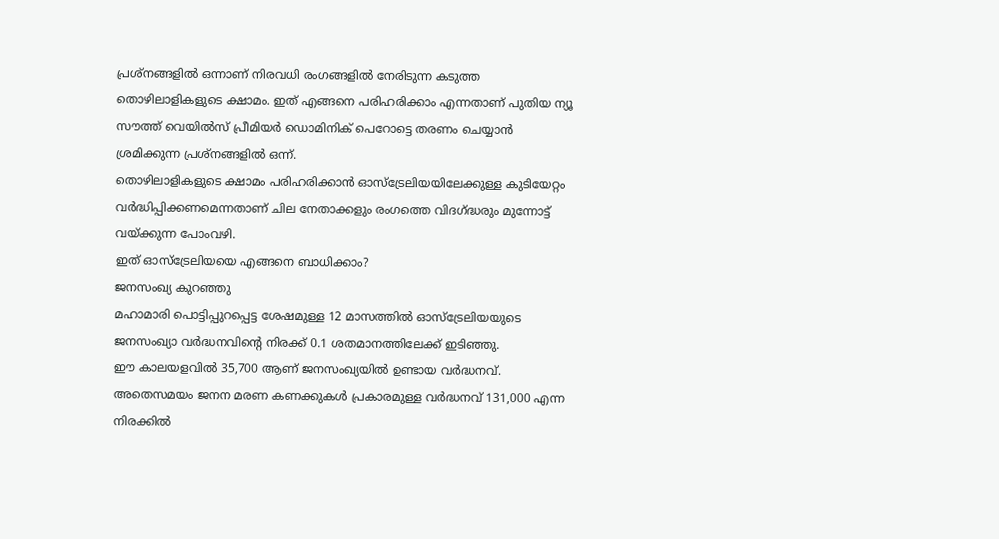പ്രശ്നങ്ങളിൽ ഒന്നാണ് നിരവധി രംഗങ്ങളിൽ നേരിടുന്ന കടുത്ത തൊഴിലാളികളുടെ ക്ഷാമം. ഇത് എങ്ങനെ പരിഹരിക്കാം എന്നതാണ് പുതിയ ന്യൂ സൗത്ത് വെയിൽസ് പ്രീമിയർ ഡൊമിനിക് പെറോട്ടെ തരണം ചെയ്യാൻ ശ്രമിക്കുന്ന പ്രശ്നങ്ങളിൽ ഒന്ന്.
തൊഴിലാളികളുടെ ക്ഷാമം പരിഹരിക്കാൻ ഓസ്ട്രേലിയയിലേക്കുള്ള കുടിയേറ്റം വർദ്ധിപ്പിക്കണമെന്നതാണ് ചില നേതാക്കളും രംഗത്തെ വിദഗ്ദ്ധരും മുന്നോട്ട് വയ്ക്കുന്ന പോംവഴി.
ഇത് ഓസ്ട്രേലിയയെ എങ്ങനെ ബാധിക്കാം?
ജനസംഖ്യ കുറഞ്ഞു
മഹാമാരി പൊട്ടിപ്പുറപ്പെട്ട ശേഷമുള്ള 12 മാസത്തിൽ ഓസ്ട്രേലിയയുടെ ജനസംഖ്യാ വർദ്ധനവിന്റെ നിരക്ക് 0.1 ശതമാനത്തിലേക്ക് ഇടിഞ്ഞു.
ഈ കാലയളവിൽ 35,700 ആണ് ജനസംഖ്യയിൽ ഉണ്ടായ വർദ്ധനവ്.
അതെസമയം ജനന മരണ കണക്കുകൾ പ്രകാരമുള്ള വർദ്ധനവ് 131,000 എന്ന നിരക്കിൽ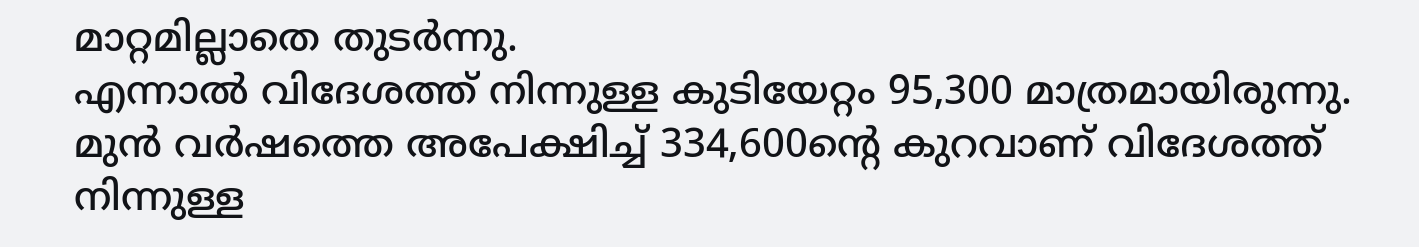മാറ്റമില്ലാതെ തുടർന്നു.
എന്നാൽ വിദേശത്ത് നിന്നുള്ള കുടിയേറ്റം 95,300 മാത്രമായിരുന്നു.
മുൻ വർഷത്തെ അപേക്ഷിച്ച് 334,600ന്റെ കുറവാണ് വിദേശത്ത് നിന്നുള്ള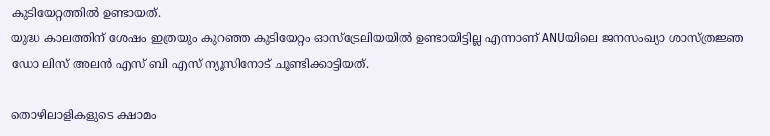കുടിയേറ്റത്തിൽ ഉണ്ടായത്.
യുദ്ധ കാലത്തിന് ശേഷം ഇത്രയും കുറഞ്ഞ കുടിയേറ്റം ഓസ്ട്രേലിയയിൽ ഉണ്ടായിട്ടില്ല എന്നാണ് ANUയിലെ ജനസംഖ്യാ ശാസ്ത്രജ്ഞ ഡോ ലിസ് അലൻ എസ് ബി എസ് ന്യൂസിനോട് ചൂണ്ടിക്കാട്ടിയത്.

തൊഴിലാളികളുടെ ക്ഷാമം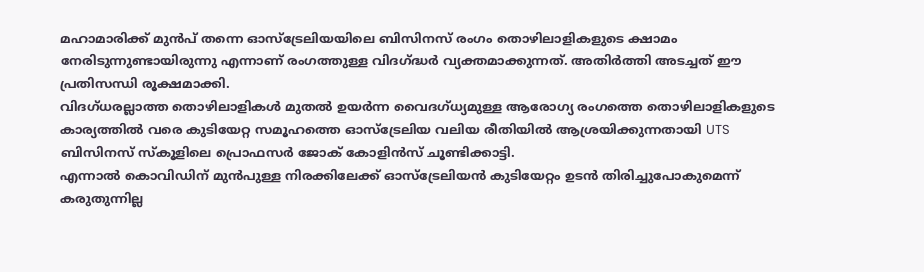മഹാമാരിക്ക് മുൻപ് തന്നെ ഓസ്ട്രേലിയയിലെ ബിസിനസ് രംഗം തൊഴിലാളികളുടെ ക്ഷാമം നേരിടുന്നുണ്ടായിരുന്നു എന്നാണ് രംഗത്തുള്ള വിദഗ്ദ്ധർ വ്യക്തമാക്കുന്നത്. അതിർത്തി അടച്ചത് ഈ പ്രതിസന്ധി രൂക്ഷമാക്കി.
വിദഗ്ധരല്ലാത്ത തൊഴിലാളികൾ മുതൽ ഉയർന്ന വൈദഗ്ധ്യമുള്ള ആരോഗ്യ രംഗത്തെ തൊഴിലാളികളുടെ കാര്യത്തിൽ വരെ കുടിയേറ്റ സമൂഹത്തെ ഓസ്ട്രേലിയ വലിയ രീതിയിൽ ആശ്രയിക്കുന്നതായി UTS ബിസിനസ് സ്കൂളിലെ പ്രൊഫസർ ജോക് കോളിൻസ് ചൂണ്ടിക്കാട്ടി.
എന്നാൽ കൊവിഡിന് മുൻപുള്ള നിരക്കിലേക്ക് ഓസ്ട്രേലിയൻ കുടിയേറ്റം ഉടൻ തിരിച്ചുപോകുമെന്ന് കരുതുന്നില്ല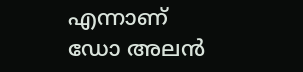എന്നാണ് ഡോ അലൻ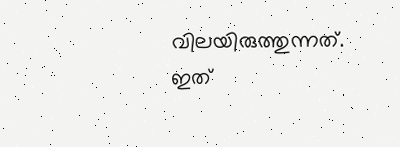വിലയിരുത്തുന്നത്.
ഇത്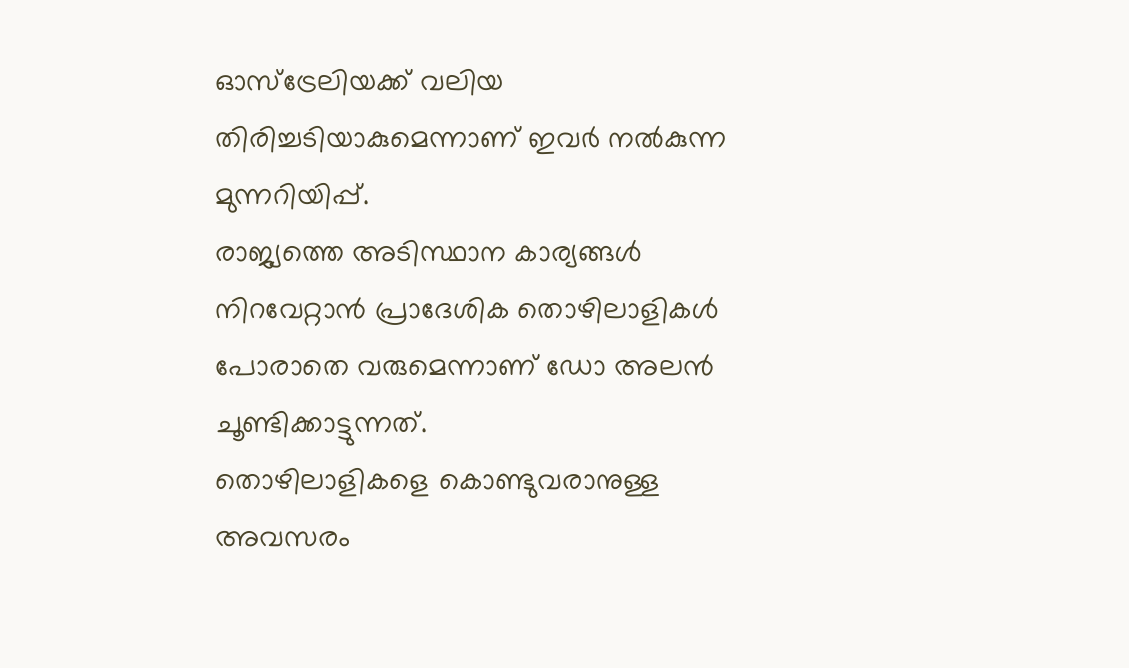ഓസ്ട്രേലിയക്ക് വലിയ തിരിച്ചടിയാകുമെന്നാണ് ഇവർ നൽകുന്ന മുന്നറിയിപ്പ്.
രാജ്യത്തെ അടിസ്ഥാന കാര്യങ്ങൾ നിറവേറ്റാൻ പ്രാദേശിക തൊഴിലാളികൾ പോരാതെ വരുമെന്നാണ് ഡോ അലൻ ചൂണ്ടിക്കാട്ടുന്നത്.
തൊഴിലാളികളെ കൊണ്ടുവരാനുള്ള അവസരം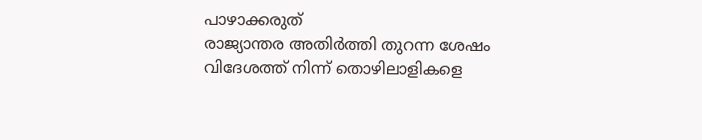പാഴാക്കരുത്
രാജ്യാന്തര അതിർത്തി തുറന്ന ശേഷം വിദേശത്ത് നിന്ന് തൊഴിലാളികളെ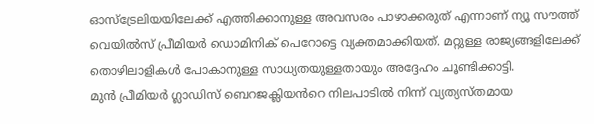ഓസ്ട്രേലിയയിലേക്ക് എത്തിക്കാനുള്ള അവസരം പാഴാക്കരുത് എന്നാണ് ന്യൂ സൗത്ത് വെയിൽസ് പ്രീമിയർ ഡൊമിനിക് പെറോട്ടെ വ്യക്തമാക്കിയത്. മറ്റുള്ള രാജ്യങ്ങളിലേക്ക് തൊഴിലാളികൾ പോകാനുള്ള സാധ്യതയുള്ളതായും അദ്ദേഹം ചൂണ്ടിക്കാട്ടി.
മുൻ പ്രീമിയർ ഗ്ലാഡിസ് ബെറജക്ലിയൻറെ നിലപാടിൽ നിന്ന് വ്യത്യസ്തമായ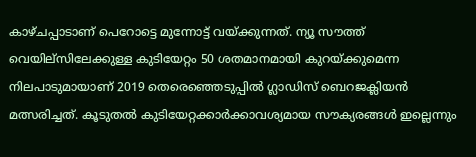കാഴ്ചപ്പാടാണ് പെറോട്ടെ മുന്നോട്ട് വയ്ക്കുന്നത്. ന്യൂ സൗത്ത് വെയില്സിലേക്കുള്ള കുടിയേറ്റം 50 ശതമാനമായി കുറയ്ക്കുമെന്ന നിലപാടുമായാണ് 2019 തെരെഞ്ഞെടുപ്പിൽ ഗ്ലാഡിസ് ബെറജക്ലിയൻ മത്സരിച്ചത്. കൂടുതൽ കുടിയേറ്റക്കാർക്കാവശ്യമായ സൗക്യരങ്ങൾ ഇല്ലെന്നും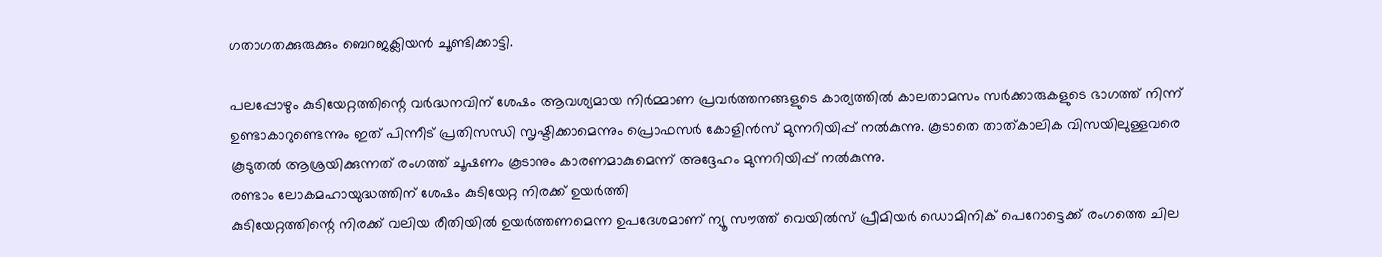ഗതാഗതക്കുരുക്കും ബെറജക്ലിയൻ ചൂണ്ടിക്കാട്ടി.

പലപ്പോഴും കുടിയേറ്റത്തിന്റെ വർദ്ധനവിന് ശേഷം ആവശ്യമായ നിർമ്മാണ പ്രവർത്തനങ്ങളുടെ കാര്യത്തിൽ കാലതാമസം സർക്കാരുകളുടെ ഭാഗത്ത് നിന്ന് ഉണ്ടാകാറുണ്ടെന്നും ഇത് പിന്നീട് പ്രതിസന്ധി സൃഷ്ടിക്കാമെന്നും പ്രൊഫസർ കോളിൻസ് മുന്നറിയിപ്പ് നൽകുന്നു. കൂടാതെ താത്കാലിക വിസയിലുള്ളവരെ കൂടുതൽ ആശ്രയിക്കുന്നത് രംഗത്ത് ചൂഷണം കൂടാനും കാരണമാകുമെന്ന് അദ്ദേഹം മുന്നറിയിപ്പ് നൽകുന്നു.
രണ്ടാം ലോകമഹായുദ്ധത്തിന് ശേഷം കുടിയേറ്റ നിരക്ക് ഉയർത്തി
കുടിയേറ്റത്തിന്റെ നിരക്ക് വലിയ രീതിയിൽ ഉയർത്തണമെന്ന ഉപദേശമാണ് ന്യൂ സൗത്ത് വെയിൽസ് പ്രീമിയർ ഡൊമിനിക് പെറോട്ടെക്ക് രംഗത്തെ ചില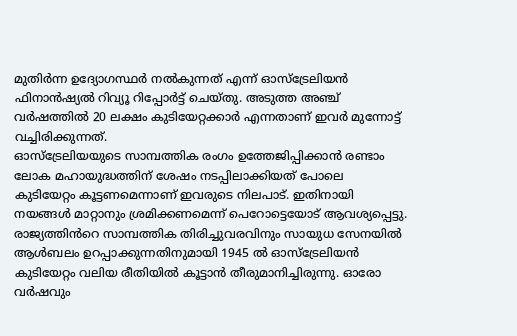മുതിർന്ന ഉദ്യോഗസ്ഥർ നൽകുന്നത് എന്ന് ഓസ്ട്രേലിയൻ ഫിനാൻഷ്യൽ റിവ്യൂ റിപ്പോർട്ട് ചെയ്തു. അടുത്ത അഞ്ച് വർഷത്തിൽ 20 ലക്ഷം കുടിയേറ്റക്കാർ എന്നതാണ് ഇവർ മുന്നോട്ട് വച്ചിരിക്കുന്നത്.
ഓസ്ട്രേലിയയുടെ സാമ്പത്തിക രംഗം ഉത്തേജിപ്പിക്കാൻ രണ്ടാം ലോക മഹായുദ്ധത്തിന് ശേഷം നടപ്പിലാക്കിയത് പോലെ കുടിയേറ്റം കൂട്ടണമെന്നാണ് ഇവരുടെ നിലപാട്. ഇതിനായി നയങ്ങൾ മാറ്റാനും ശ്രമിക്കണമെന്ന് പെറോട്ടെയോട് ആവശ്യപ്പെട്ടു.
രാജ്യത്തിൻറെ സാമ്പത്തിക തിരിച്ചുവരവിനും സായുധ സേനയിൽ ആൾബലം ഉറപ്പാക്കുന്നതിനുമായി 1945 ൽ ഓസ്ട്രേലിയൻ കുടിയേറ്റം വലിയ രീതിയിൽ കൂട്ടാൻ തീരുമാനിച്ചിരുന്നു. ഓരോ വർഷവും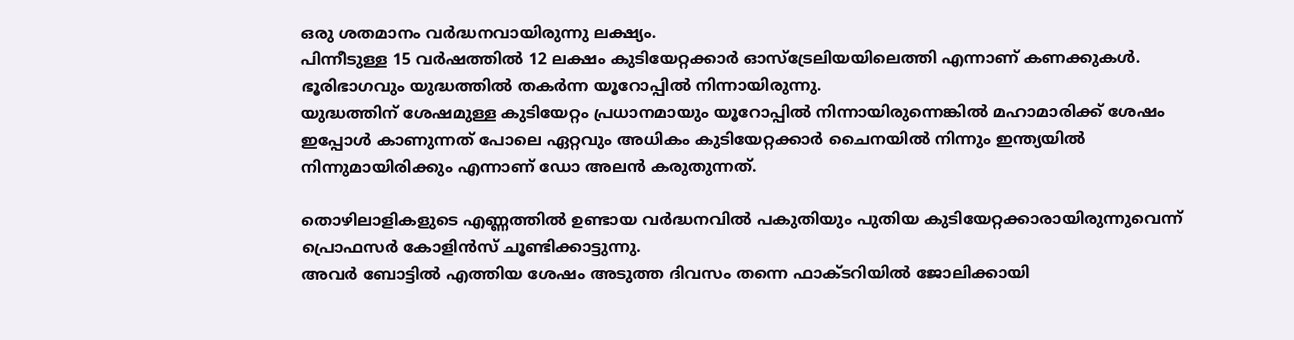ഒരു ശതമാനം വർദ്ധനവായിരുന്നു ലക്ഷ്യം.
പിന്നീടുള്ള 15 വർഷത്തിൽ 12 ലക്ഷം കുടിയേറ്റക്കാർ ഓസ്ട്രേലിയയിലെത്തി എന്നാണ് കണക്കുകൾ. ഭൂരിഭാഗവും യുദ്ധത്തിൽ തകർന്ന യൂറോപ്പിൽ നിന്നായിരുന്നു.
യുദ്ധത്തിന് ശേഷമുള്ള കുടിയേറ്റം പ്രധാനമായും യൂറോപ്പിൽ നിന്നായിരുന്നെങ്കിൽ മഹാമാരിക്ക് ശേഷം ഇപ്പോൾ കാണുന്നത് പോലെ ഏറ്റവും അധികം കുടിയേറ്റക്കാർ ചൈനയിൽ നിന്നും ഇന്ത്യയിൽ നിന്നുമായിരിക്കും എന്നാണ് ഡോ അലൻ കരുതുന്നത്.

തൊഴിലാളികളുടെ എണ്ണത്തിൽ ഉണ്ടായ വർദ്ധനവിൽ പകുതിയും പുതിയ കുടിയേറ്റക്കാരായിരുന്നുവെന്ന് പ്രൊഫസർ കോളിൻസ് ചൂണ്ടിക്കാട്ടുന്നു.
അവർ ബോട്ടിൽ എത്തിയ ശേഷം അടുത്ത ദിവസം തന്നെ ഫാക്ടറിയിൽ ജോലിക്കായി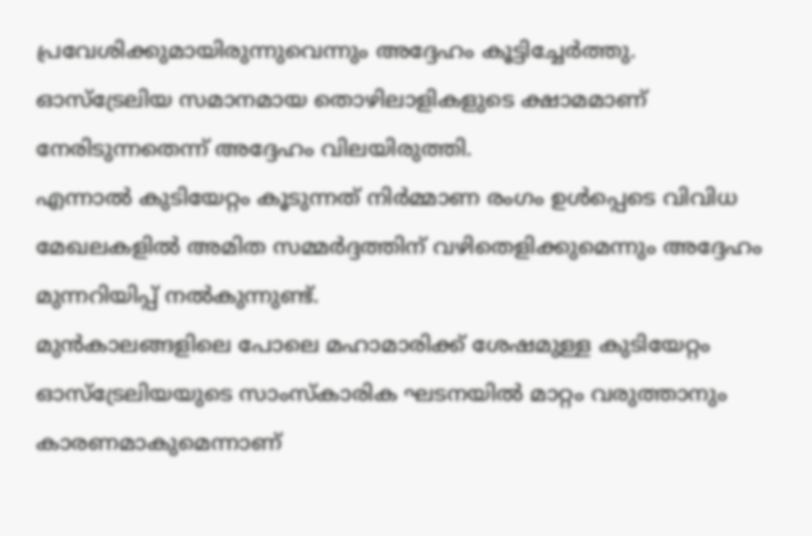പ്രവേശിക്കുമായിരുന്നുവെന്നും അദ്ദേഹം കൂട്ടിച്ചേർത്തു.
ഓസ്ട്രേലിയ സമാനമായ തൊഴിലാളികളുടെ ക്ഷാമമാണ് നേരിടുന്നതെന്ന് അദ്ദേഹം വിലയിരുത്തി.
എന്നാൽ കുടിയേറ്റം കൂടുന്നത് നിർമ്മാണ രംഗം ഉൾപ്പെടെ വിവിധ മേഖലകളിൽ അമിത സമ്മർദ്ദത്തിന് വഴിതെളിക്കുമെന്നും അദ്ദേഹം മുന്നറിയിപ്പ് നൽകുന്നുണ്ട്.
മുൻകാലങ്ങളിലെ പോലെ മഹാമാരിക്ക് ശേഷമുള്ള കുടിയേറ്റം ഓസ്ട്രേലിയയുടെ സാംസ്കാരിക ഘടനയിൽ മാറ്റം വരുത്താനും കാരണമാകുമെന്നാണ്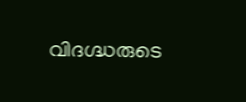വിദഗ്ദ്ധരുടെ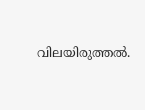വിലയിരുത്തൽ.